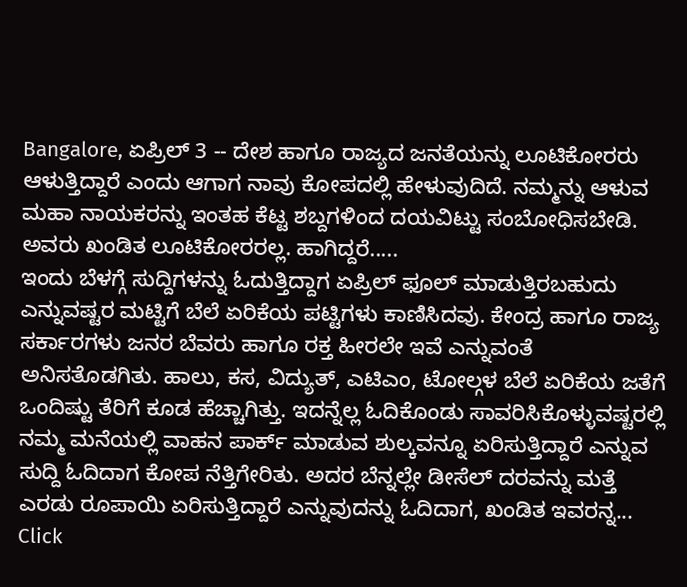Bangalore, ಏಪ್ರಿಲ್ 3 -- ದೇಶ ಹಾಗೂ ರಾಜ್ಯದ ಜನತೆಯನ್ನು ಲೂಟಿಕೋರರು ಆಳುತ್ತಿದ್ದಾರೆ ಎಂದು ಆಗಾಗ ನಾವು ಕೋಪದಲ್ಲಿ ಹೇಳುವುದಿದೆ. ನಮ್ಮನ್ನು ಆಳುವ ಮಹಾ ನಾಯಕರನ್ನು ಇಂತಹ ಕೆಟ್ಟ ಶಬ್ದಗಳಿಂದ ದಯವಿಟ್ಟು ಸಂಬೋಧಿಸಬೇಡಿ. ಅವರು ಖಂಡಿತ ಲೂಟಿಕೋರರಲ್ಲ. ಹಾಗಿದ್ದರೆ.....
ಇಂದು ಬೆಳಗ್ಗೆ ಸುದ್ದಿಗಳನ್ನು ಓದುತ್ತಿದ್ದಾಗ ಏಪ್ರಿಲ್ ಫೂಲ್ ಮಾಡುತ್ತಿರಬಹುದು ಎನ್ನುವಷ್ಟರ ಮಟ್ಟಿಗೆ ಬೆಲೆ ಏರಿಕೆಯ ಪಟ್ಟಿಗಳು ಕಾಣಿಸಿದವು. ಕೇಂದ್ರ ಹಾಗೂ ರಾಜ್ಯ ಸರ್ಕಾರಗಳು ಜನರ ಬೆವರು ಹಾಗೂ ರಕ್ತ ಹೀರಲೇ ಇವೆ ಎನ್ನುವಂತೆ ಅನಿಸತೊಡಗಿತು. ಹಾಲು, ಕಸ, ವಿದ್ಯುತ್, ಎಟಿಎಂ, ಟೋಲ್ಗಳ ಬೆಲೆ ಏರಿಕೆಯ ಜತೆಗೆ ಒಂದಿಷ್ಟು ತೆರಿಗೆ ಕೂಡ ಹೆಚ್ಚಾಗಿತ್ತು. ಇದನ್ನೆಲ್ಲ ಓದಿಕೊಂಡು ಸಾವರಿಸಿಕೊಳ್ಳುವಷ್ಟರಲ್ಲಿ ನಮ್ಮ ಮನೆಯಲ್ಲಿ ವಾಹನ ಪಾರ್ಕ್ ಮಾಡುವ ಶುಲ್ಕವನ್ನೂ ಏರಿಸುತ್ತಿದ್ದಾರೆ ಎನ್ನುವ ಸುದ್ದಿ ಓದಿದಾಗ ಕೋಪ ನೆತ್ತಿಗೇರಿತು. ಅದರ ಬೆನ್ನಲ್ಲೇ ಡೀಸೆಲ್ ದರವನ್ನು ಮತ್ತೆ ಎರಡು ರೂಪಾಯಿ ಏರಿಸುತ್ತಿದ್ದಾರೆ ಎನ್ನುವುದನ್ನು ಓದಿದಾಗ, ಖಂಡಿತ ಇವರನ್ನ...
Click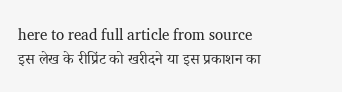here to read full article from source
इस लेख के रीप्रिंट को खरीदने या इस प्रकाशन का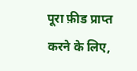पूरा फ़ीड प्राप्त करने के लिए,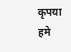कृपया
हमे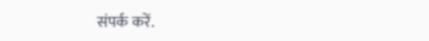संपर्क करें.